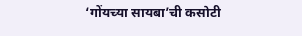‘गोंयच्या सायबा’ची कसोटी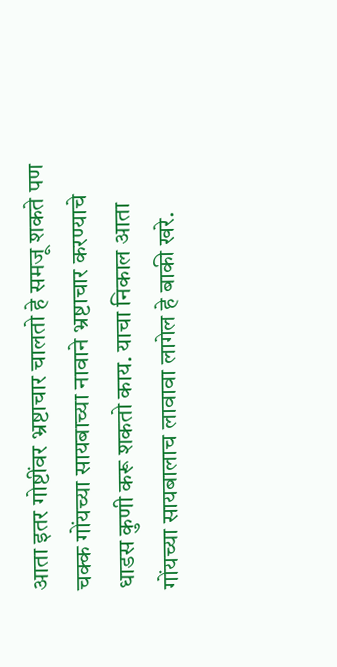आता इतर गोष्टींवर भ्रष्टाचार चालतो हे समजू शकते पण चक्क गोंयच्या सायबाच्या नावाने भ्रष्टाचार करण्याचे धाडस कुणी करू शकतो काय. याचा निकाल आता गोंयच्या सायबालाच लावावा लागेल हे बाकी खरे.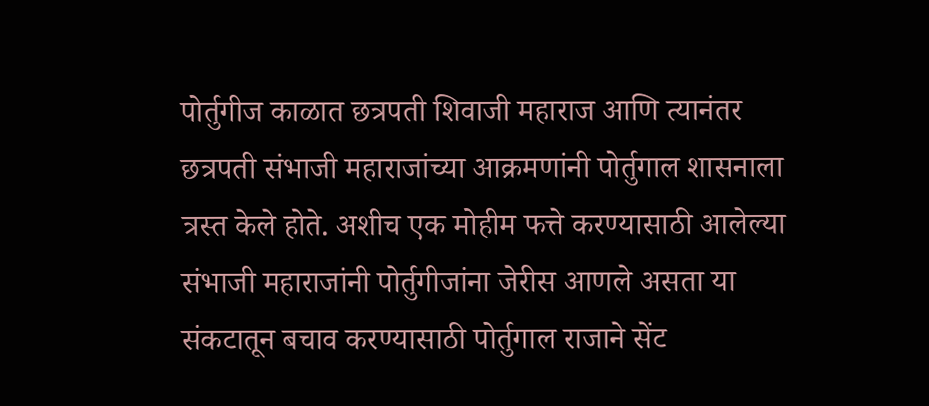पोर्तुगीज काळात छत्रपती शिवाजी महाराज आणि त्यानंतर छत्रपती संभाजी महाराजांच्या आक्रमणांनी पोर्तुगाल शासनाला त्रस्त केले होते. अशीच एक मोहीम फत्ते करण्यासाठी आलेल्या संभाजी महाराजांनी पोर्तुगीजांना जेरीस आणले असता या संकटातून बचाव करण्यासाठी पोर्तुगाल राजाने सेंट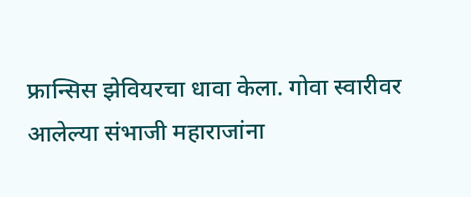फ्रान्सिस झेवियरचा धावा केला. गोवा स्वारीवर आलेल्या संभाजी महाराजांना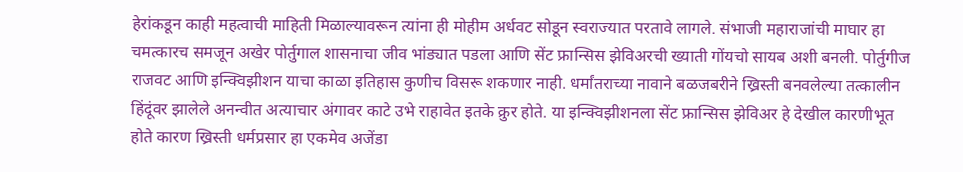हेरांकडून काही महत्वाची माहिती मिळाल्यावरून त्यांना ही मोहीम अर्धवट सोडून स्वराज्यात परतावे लागले. संभाजी महाराजांची माघार हा चमत्कारच समजून अखेर पोर्तुगाल शासनाचा जीव भांड्यात पडला आणि सेंट फ्रान्सिस झेविअरची ख्याती गोंयचो सायब अशी बनली. पोर्तुगीज राजवट आणि इन्क्विझीशन याचा काळा इतिहास कुणीच विसरू शकणार नाही. धर्मांतराच्या नावाने बळजबरीने ख्रिस्ती बनवलेल्या तत्कालीन हिंदूंवर झालेले अनन्वीत अत्याचार अंगावर काटे उभे राहावेत इतके क्रुर होते. या इन्क्विझीशनला सेंट फ्रान्सिस झेविअर हे देखील कारणीभूत होते कारण ख्रिस्ती धर्मप्रसार हा एकमेव अजेंडा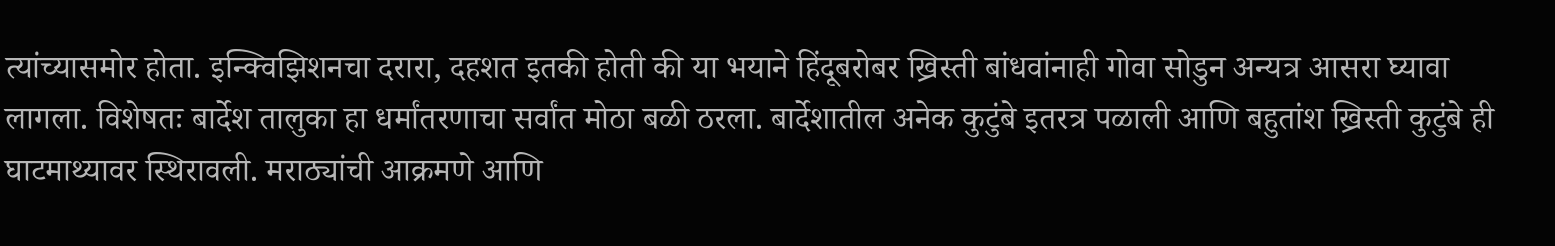त्यांच्यासमोर होता. इन्क्विझिशनचा दरारा, दहशत इतकी होती की या भयाने हिंदूबरोबर ख्रिस्ती बांधवांनाही गोवा सोडुन अन्यत्र आसरा घ्यावा लागला. विशेषतः बार्देश तालुका हा धर्मांतरणाचा सर्वांत मोठा बळी ठरला. बार्देशातील अनेक कुटुंबे इतरत्र पळाली आणि बहुतांश ख्रिस्ती कुटुंबे ही घाटमाथ्यावर स्थिरावली. मराठ्यांची आक्रमणे आणि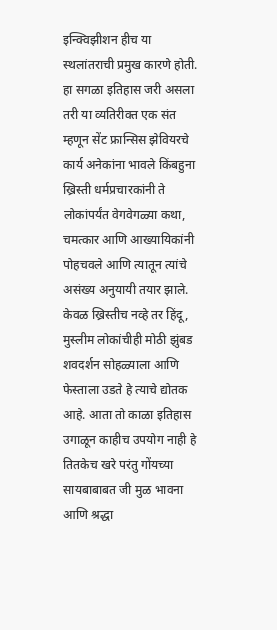इन्क्विझीशन हीच या स्थलांतराची प्रमुख कारणे होती. हा सगळा इतिहास जरी असला तरी या व्यतिरीक्त एक संत म्हणून सेंट फ्रान्सिस झेवियरचे कार्य अनेकांना भावले किंबहुना ख्रिस्ती धर्मप्रचारकांनी ते लोकांपर्यंत वेगवेगळ्या कथा, चमत्कार आणि आख्यायिकांनी पोहचवले आणि त्यातून त्यांचे असंख्य अनुयायी तयार झाले. केवळ ख्रिस्तीच नव्हे तर हिंदू, मुस्लीम लोकांचीही मोठी झुंबड शवदर्शन सोहळ्याला आणि फेस्ताला उडते हे त्याचे द्योतक आहे. आता तो काळा इतिहास उगाळून काहीच उपयोग नाही हे तितकेच खरे परंतु गोंयच्या सायबाबाबत जी मुळ भावना आणि श्रद्धा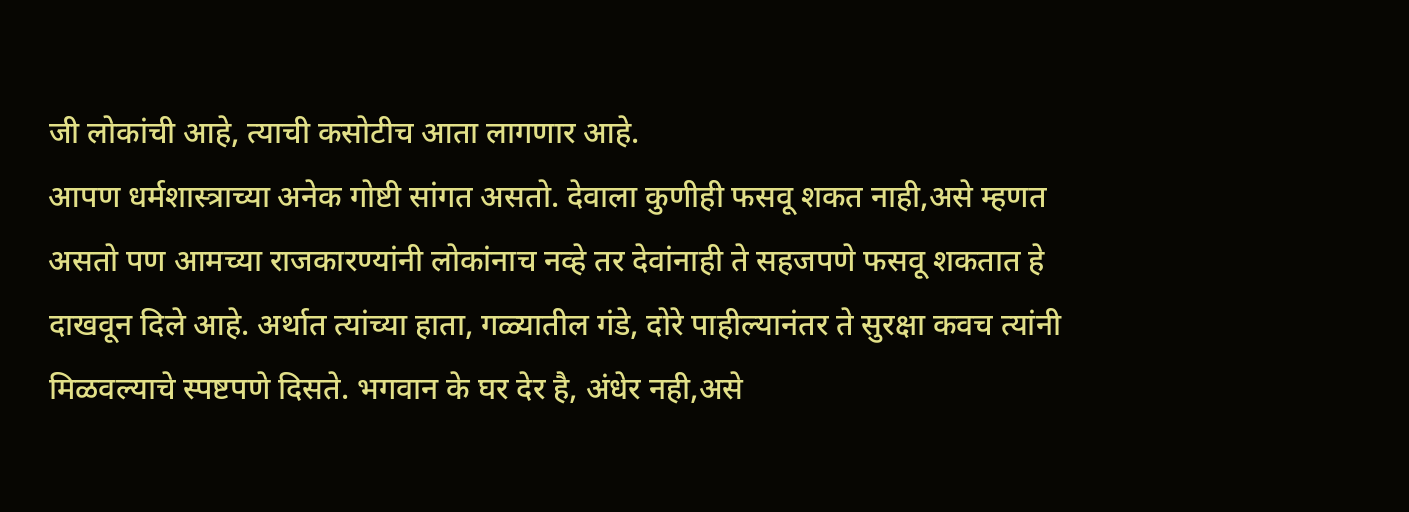जी लोकांची आहे, त्याची कसोटीच आता लागणार आहे.
आपण धर्मशास्त्राच्या अनेक गोष्टी सांगत असतो. देवाला कुणीही फसवू शकत नाही,असे म्हणत असतो पण आमच्या राजकारण्यांनी लोकांनाच नव्हे तर देवांनाही ते सहजपणे फसवू शकतात हे दाखवून दिले आहे. अर्थात त्यांच्या हाता, गळ्यातील गंडे, दोरे पाहील्यानंतर ते सुरक्षा कवच त्यांनी मिळवल्याचे स्पष्टपणे दिसते. भगवान के घर देर है, अंधेर नही,असे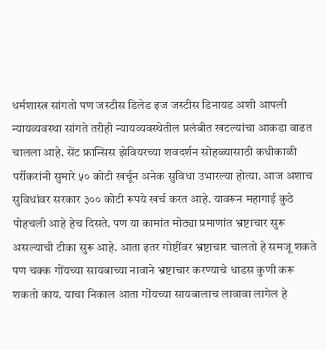धर्मशास्त्र सांगतो पण जस्टीस डिलेड इज जस्टीस डिनायड अशी आपली न्यायव्यवस्था सांगते तरीही न्यायव्यवस्थेतील प्रलंबीत खटल्यांचा आकडा वाढत चालला आहे. सेंट फ्रान्सिस झेवियरच्या शवदर्शन सोहळ्यासाठी कधीकाळी पर्रीकरांनी सुमारे ५० कोटी खर्चून अनेक सुविधा उभारल्या होत्या. आज अशाच सुविधांवर सरकार ३०० कोटी रूपये खर्च करत आहे. यावरून महागाई कुठे पोहचली आहे हेच दिसते. पण या कामांत मोठ्या प्रमाणांत भ्रष्टाचार सुरू असल्याची टीका सुरू आहे. आता इतर गोष्टींवर भ्रष्टाचार चालतो हे समजू शकते पण चक्क गोंयच्या सायबाच्या नावाने भ्रष्टाचार करण्याचे धाडस कुणी करू शकतो काय. याचा निकाल आता गोंयच्या सायबालाच लावावा लागेल हे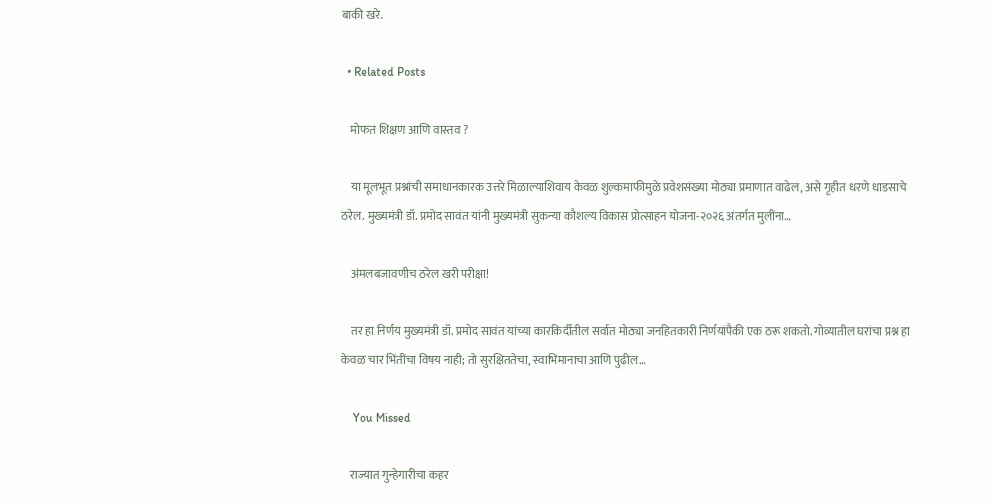बाकी खरे.

  • Related Posts

    मोफत शिक्षण आणि वास्तव ?

    या मूलभूत प्रश्नांची समाधानकारक उत्तरे मिळाल्याशिवाय केवळ शुल्कमाफीमुळे प्रवेशसंख्या मोठ्या प्रमाणात वाढेल, असे गृहीत धरणे धाडसाचे ठरेल. मुख्यमंत्री डॉ. प्रमोद सावंत यांनी मुख्यमंत्री सुकन्या कौशल्य विकास प्रोत्साहन योजना-२०२६ अंतर्गत मुलींना…

    अंमलबजावणीच ठरेल खरी परीक्षा!

    तर हा निर्णय मुख्यमंत्री डॉ. प्रमोद सावंत यांच्या कारकिर्दीतील सर्वात मोठ्या जनहितकारी निर्णयांपैकी एक ठरू शकतो. गोव्यातील घरांचा प्रश्न हा केवळ चार भिंतींचा विषय नाही; तो सुरक्षिततेचा, स्वाभिमानाचा आणि पुढील…

    You Missed

    राज्यात गुन्हेगारीचा कहर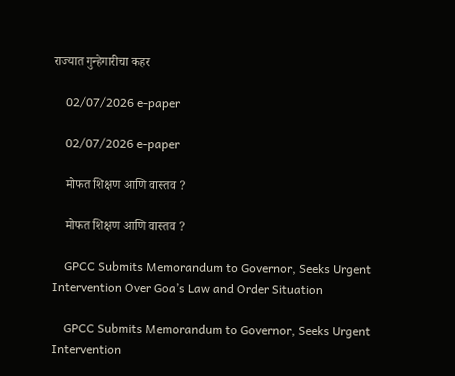राज्यात गुन्हेगारीचा कहर

    02/07/2026 e-paper

    02/07/2026 e-paper

    मोफत शिक्षण आणि वास्तव ?

    मोफत शिक्षण आणि वास्तव ?

    GPCC Submits Memorandum to Governor, Seeks Urgent Intervention Over Goa’s Law and Order Situation

    GPCC Submits Memorandum to Governor, Seeks Urgent Intervention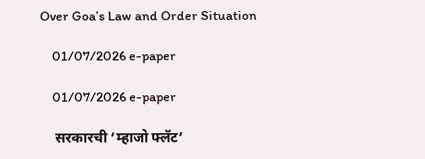Over Goa’s Law and Order Situation

    01/07/2026 e-paper

    01/07/2026 e-paper

    सरकारची ‘म्हाजो फ्लॅट’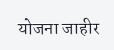योजना जाहीर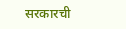सरकारची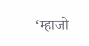‘म्हाजो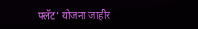फ्लॅट’ योजना जाहीर